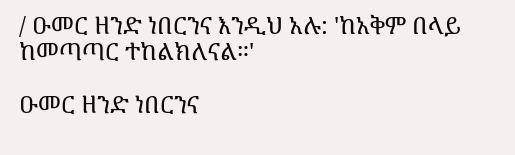/ ዑመር ዘንድ ነበርንና እንዲህ አሉ: 'ከአቅም በላይ ከመጣጣር ተከልክለናል።'

ዑመር ዘንድ ነበርንና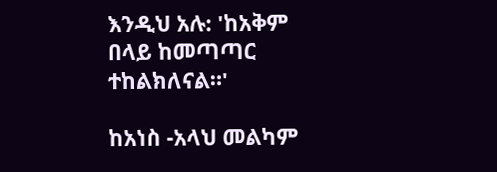እንዲህ አሉ: 'ከአቅም በላይ ከመጣጣር ተከልክለናል።'

ከአነስ -አላህ መልካም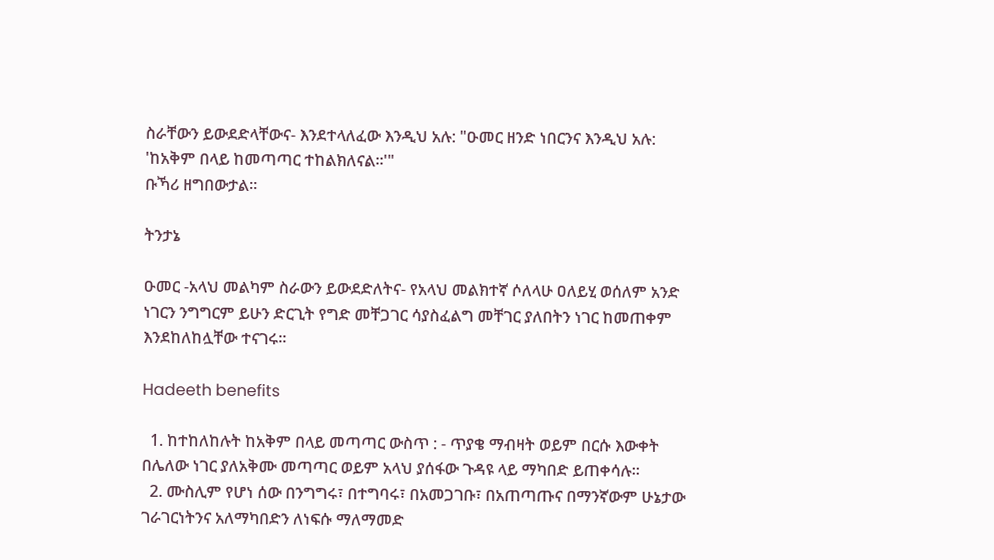ስራቸውን ይውደድላቸውና- እንደተላለፈው እንዲህ አሉ: "ዑመር ዘንድ ነበርንና እንዲህ አሉ: 'ከአቅም በላይ ከመጣጣር ተከልክለናል።'"
ቡኻሪ ዘግበውታል።

ትንታኔ

ዑመር -አላህ መልካም ስራውን ይውደድለትና- የአላህ መልክተኛ ሶለላሁ ዐለይሂ ወሰለም አንድ ነገርን ንግግርም ይሁን ድርጊት የግድ መቸጋገር ሳያስፈልግ መቸገር ያለበትን ነገር ከመጠቀም እንደከለከሏቸው ተናገሩ።

Hadeeth benefits

  1. ከተከለከሉት ከአቅም በላይ መጣጣር ውስጥ : - ጥያቄ ማብዛት ወይም በርሱ እውቀት በሌለው ነገር ያለአቅሙ መጣጣር ወይም አላህ ያሰፋው ጉዳዩ ላይ ማካበድ ይጠቀሳሉ።
  2. ሙስሊም የሆነ ሰው በንግግሩ፣ በተግባሩ፣ በአመጋገቡ፣ በአጠጣጡና በማንኛውም ሁኔታው ገራገርነትንና አለማካበድን ለነፍሱ ማለማመድ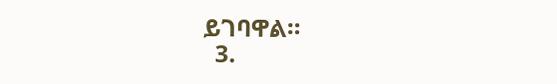ይገባዋል።
  3.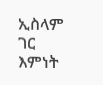ኢስላም ገር እምነት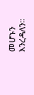መሆኑን እንረዳለን።